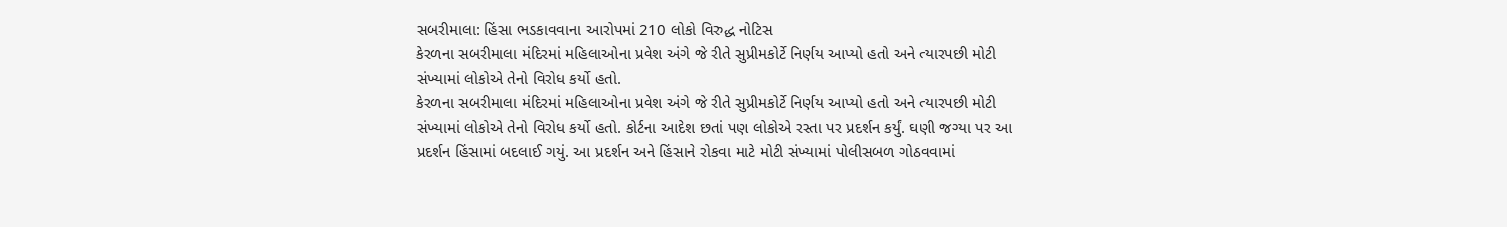સબરીમાલા: હિંસા ભડકાવવાના આરોપમાં 210 લોકો વિરુદ્ધ નોટિસ
કેરળના સબરીમાલા મંદિરમાં મહિલાઓના પ્રવેશ અંગે જે રીતે સુપ્રીમકોર્ટે નિર્ણય આપ્યો હતો અને ત્યારપછી મોટી સંખ્યામાં લોકોએ તેનો વિરોધ કર્યો હતો.
કેરળના સબરીમાલા મંદિરમાં મહિલાઓના પ્રવેશ અંગે જે રીતે સુપ્રીમકોર્ટે નિર્ણય આપ્યો હતો અને ત્યારપછી મોટી સંખ્યામાં લોકોએ તેનો વિરોધ કર્યો હતો. કોર્ટના આદેશ છતાં પણ લોકોએ રસ્તા પર પ્રદર્શન કર્યું. ઘણી જગ્યા પર આ પ્રદર્શન હિંસામાં બદલાઈ ગયું. આ પ્રદર્શન અને હિંસાને રોકવા માટે મોટી સંખ્યામાં પોલીસબળ ગોઠવવામાં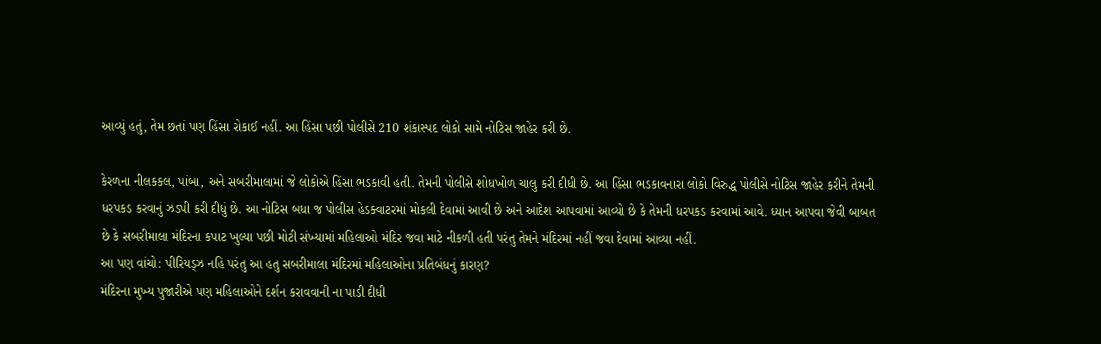આવ્યું હતું, તેમ છતાં પણ હિંસા રોકાઈ નહીં. આ હિંસા પછી પોલીસે 210 શંકાસ્પદ લોકો સામે નોટિસ જાહેર કરી છે.

કેરળના નીલકકલ, પાંબા, અને સબરીમાલામાં જે લોકોએ હિંસા ભડકાવી હતી. તેમની પોલીસે શોધખોળ ચાલુ કરી દીધી છે. આ હિંસા ભડકાવનારા લોકો વિરુદ્ધ પોલીસે નોટિસ જાહેર કરીને તેમની ધરપકડ કરવાનું ઝડપી કરી દીધું છે. આ નોટિસ બધા જ પોલીસ હેડક્વાટરમાં મોકલી દેવામાં આવી છે અને આદેશ આપવામાં આવ્યો છે કે તેમની ધરપકડ કરવામાં આવે. ધ્યાન આપવા જેવી બાબત છે કે સબરીમાલા મંદિરના કપાટ ખુલ્યા પછી મોટી સંખ્યામાં મહિલાઓ મંદિર જવા માટે નીકળી હતી પરંતુ તેમને મંદિરમાં નહીં જવા દેવામાં આવ્યા નહીં.
આ પણ વાંચો: પીરિયડ્ઝ નહિ પરંતુ આ હતુ સબરીમાલા મંદિરમાં મહિલાઓના પ્રતિબંધનું કારણ?
મંદિરના મુખ્ય પુજારીએ પણ મહિલાઓને દર્શન કરાવવાની ના પાડી દીધી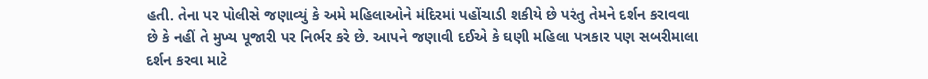હતી. તેના પર પોલીસે જણાવ્યું કે અમે મહિલાઓને મંદિરમાં પહોંચાડી શકીયે છે પરંતુ તેમને દર્શન કરાવવા છે કે નહીં તે મુખ્ય પૂજારી પર નિર્ભર કરે છે. આપને જણાવી દઈએ કે ઘણી મહિલા પત્રકાર પણ સબરીમાલા દર્શન કરવા માટે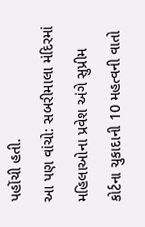પહોંચી હતી.
આ પણ વાંચો: સબરીમાલા મંદિરમાં મહિલાઓના પ્રવેશ અંગે સુપ્રીમ કોર્ટના ચુકાદાની 10 મહત્વની વાતો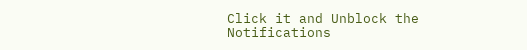Click it and Unblock the Notifications